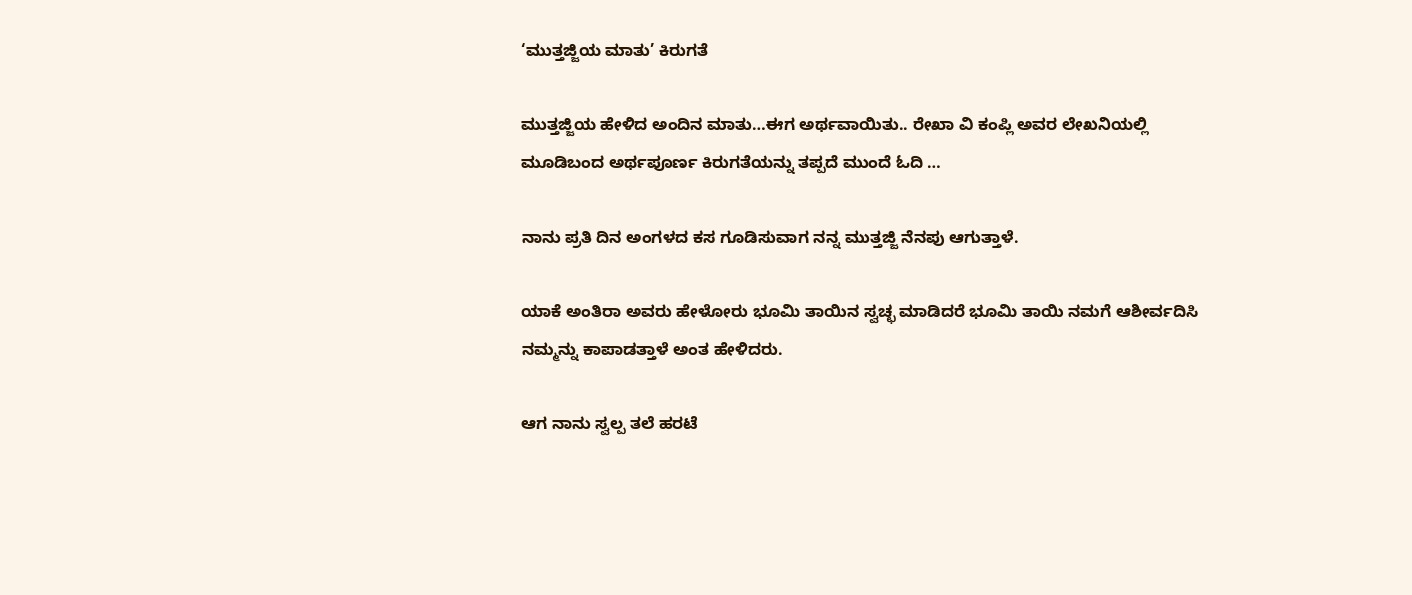‘ಮುತ್ತಜ್ಜಿಯ ಮಾತು’ ಕಿರುಗತೆ

ಮುತ್ತಜ್ಜಿಯ ಹೇಳಿದ ಅಂದಿನ ಮಾತು…ಈಗ ಅರ್ಥವಾಯಿತು.. ರೇಖಾ ವಿ ಕಂಪ್ಲಿ ಅವರ ಲೇಖನಿಯಲ್ಲಿ ಮೂಡಿಬಂದ ಅರ್ಥಪೂರ್ಣ ಕಿರುಗತೆಯನ್ನು ತಪ್ಪದೆ ಮುಂದೆ ಓದಿ …

ನಾನು ಪ್ರತಿ ದಿನ ಅಂಗಳದ ಕಸ ಗೂಡಿಸುವಾಗ ನನ್ನ ಮುತ್ತಜ್ಜಿ ನೆನಪು ಆಗುತ್ತಾಳೆ.

ಯಾಕೆ ಅಂತಿರಾ ಅವರು ಹೇಳೋರು ಭೂಮಿ ತಾಯಿನ ಸ್ವಚ್ಛ ಮಾಡಿದರೆ ಭೂಮಿ ತಾಯಿ ನಮಗೆ ಆಶೀರ್ವದಿಸಿ ನಮ್ಮನ್ನು ಕಾಪಾಡತ್ತಾಳೆ ಅಂತ ಹೇಳಿದರು.

ಆಗ ನಾನು ಸ್ವಲ್ಪ ತಲೆ ಹರಟೆ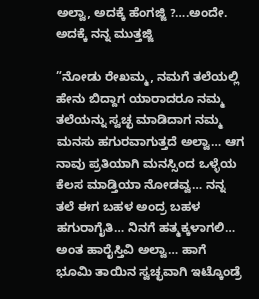ಅಲ್ವಾ, ಅದಕ್ಕೆ ಹೆಂಗಜ್ಜಿ ?….ಅಂದೇ. ಅದಕ್ಕೆ ನನ್ನ ಮುತ್ತಜ್ಜಿ

”ನೋಡು ರೇಖಮ್ಮ, ನಮಗೆ ತಲೆಯಲ್ಲಿ ಹೇನು ಬಿದ್ದಾಗ ಯಾರಾದರೂ ನಮ್ಮ ತಲೆಯನ್ನು ಸ್ವಚ್ಛ ಮಾಡಿದಾಗ ನಮ್ಮ ಮನಸು ಹಗುರವಾಗುತ್ತದೆ ಅಲ್ವಾ… ಆಗ ನಾವು ಪ್ರತಿಯಾಗಿ ಮನಸ್ಸಿಂದ ಒಳ್ಳೆಯ ಕೆಲಸ ಮಾಡ್ತಿಯಾ ನೋಡವ್ವ… ನನ್ನ ತಲೆ ಈಗ ಬಹಳ ಅಂದ್ರ ಬಹಳ ಹಗುರಾಗೈತಿ… ನಿನಗೆ ಹತ್ಮಕ್ಕಳಾಗಲಿ… ಅಂತ ಹಾರೈಸ್ತಿವಿ ಅಲ್ವಾ… ಹಾಗೆ ಭೂಮಿ ತಾಯಿನ ಸ್ವಚ್ಛವಾಗಿ ಇಟ್ಕೊಂಡ್ರೆ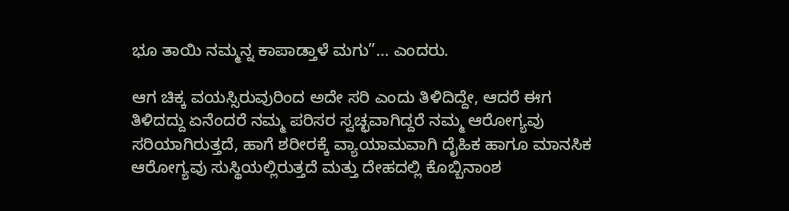ಭೂ ತಾಯಿ ನಮ್ಮನ್ನ ಕಾಪಾಡ್ತಾಳೆ ಮಗು”… ಎಂದರು.

ಆಗ ಚಿಕ್ಕ ವಯಸ್ಸಿರುವುರಿಂದ ಅದೇ ಸರಿ ಎಂದು ತಿಳಿದಿದ್ದೇ, ಆದರೆ ಈಗ ತಿಳಿದದ್ದು ಏನೆಂದರೆ ನಮ್ಮ ಪರಿಸರ ಸ್ವಚ್ಛವಾಗಿದ್ದರೆ ನಮ್ಮ ಆರೋಗ್ಯವು ಸರಿಯಾಗಿರುತ್ತದೆ, ಹಾಗೆ ಶರೀರಕ್ಕೆ ವ್ಯಾಯಾಮವಾಗಿ ದೈಹಿಕ ಹಾಗೂ ಮಾನಸಿಕ ಆರೋಗ್ಯವು ಸುಸ್ಥಿಯಲ್ಲಿರುತ್ತದೆ ಮತ್ತು ದೇಹದಲ್ಲಿ ಕೊಬ್ಬಿನಾಂಶ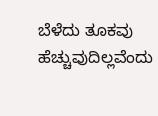ಬೆಳೆದು ತೂಕವು ಹೆಚ್ಚುವುದಿಲ್ಲವೆಂದು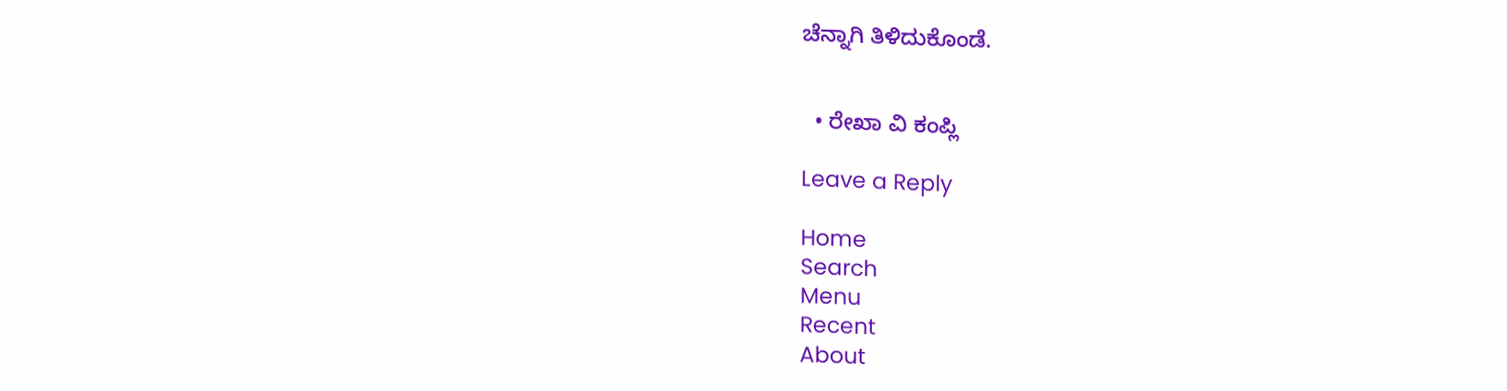ಚೆನ್ನಾಗಿ ತಿಳಿದುಕೊಂಡೆ.


  • ರೇಖಾ ವಿ ಕಂಪ್ಲಿ

Leave a Reply

Home
Search
Menu
Recent
About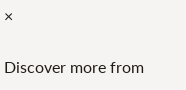×

Discover more from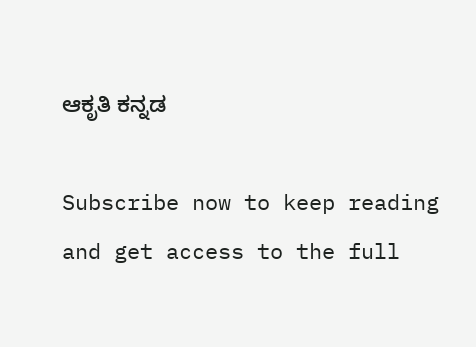ಆಕೃತಿ ಕನ್ನಡ

Subscribe now to keep reading and get access to the full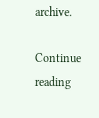archive.

Continue reading